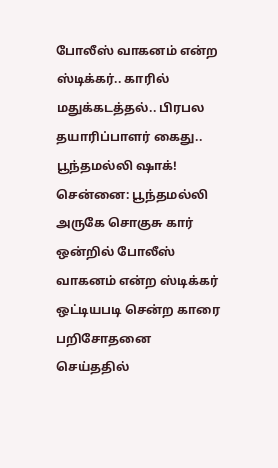போலீஸ் வாகனம் என்ற ஸ்டிக்கர்.. காரில் மதுக்கடத்தல்.. பிரபல தயாரிப்பாளர் கைது.. பூந்தமல்லி ஷாக்!
சென்னை: பூந்தமல்லி அருகே சொகுசு கார் ஒன்றில் போலீஸ் வாகனம் என்ற ஸ்டிக்கர் ஒட்டியபடி சென்ற காரை பறிசோதனை செய்ததில்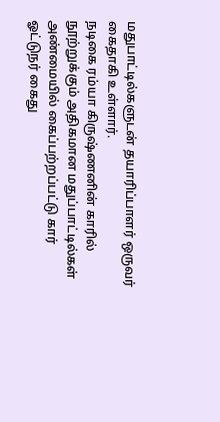மதுபாட்டில்களுடன் தயாரிப்பாளர் ஒருவர் கைதாகி உள்ளார்.
நடிகை ரம்யா கிருஷ்ணனின் காரில் நூற்றுக்கும் அதிகமான மதுப்பாட்டில்கள் அண்மையில் கைப்பற்றப்பட்டு கார் ஓட்டுநர் கைது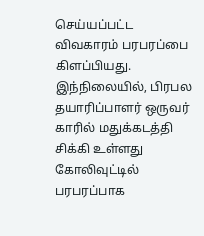செய்யப்பட்ட விவகாரம் பரபரப்பை கிளப்பியது.
இந்நிலையில், பிரபல தயாரிப்பாளர் ஒருவர் காரில் மதுக்கடத்தி சிக்கி உள்ளது கோலிவுட்டில் பரபரப்பாக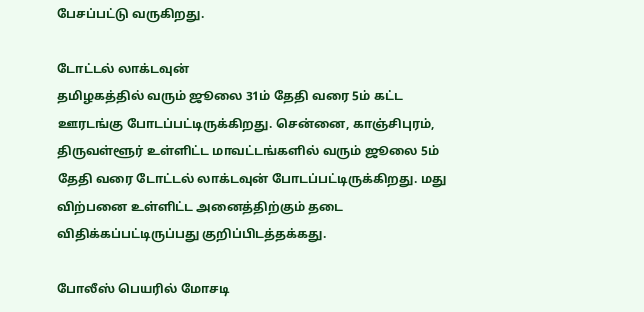பேசப்பட்டு வருகிறது.

டோட்டல் லாக்டவுன்
தமிழகத்தில் வரும் ஜூலை 31ம் தேதி வரை 5ம் கட்ட ஊரடங்கு போடப்பட்டிருக்கிறது. சென்னை, காஞ்சிபுரம், திருவள்ளூர் உள்ளிட்ட மாவட்டங்களில் வரும் ஜூலை 5ம் தேதி வரை டோட்டல் லாக்டவுன் போடப்பட்டிருக்கிறது. மது விற்பனை உள்ளிட்ட அனைத்திற்கும் தடை விதிக்கப்பட்டிருப்பது குறிப்பிடத்தக்கது.

போலீஸ் பெயரில் மோசடி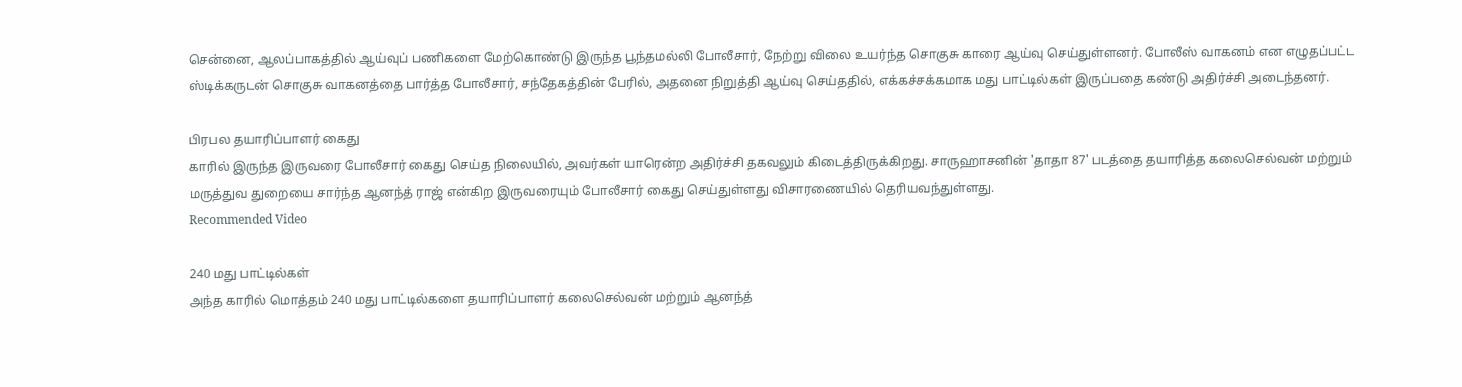சென்னை, ஆலப்பாகத்தில் ஆய்வுப் பணிகளை மேற்கொண்டு இருந்த பூந்தமல்லி போலீசார், நேற்று விலை உயர்ந்த சொகுசு காரை ஆய்வு செய்துள்ளனர். போலீஸ் வாகனம் என எழுதப்பட்ட ஸ்டிக்கருடன் சொகுசு வாகனத்தை பார்த்த போலீசார், சந்தேகத்தின் பேரில், அதனை நிறுத்தி ஆய்வு செய்ததில், எக்கச்சக்கமாக மது பாட்டில்கள் இருப்பதை கண்டு அதிர்ச்சி அடைந்தனர்.

பிரபல தயாரிப்பாளர் கைது
காரில் இருந்த இருவரை போலீசார் கைது செய்த நிலையில், அவர்கள் யாரென்ற அதிர்ச்சி தகவலும் கிடைத்திருக்கிறது. சாருஹாசனின் 'தாதா 87' படத்தை தயாரித்த கலைசெல்வன் மற்றும் மருத்துவ துறையை சார்ந்த ஆனந்த் ராஜ் என்கிற இருவரையும் போலீசார் கைது செய்துள்ளது விசாரணையில் தெரியவந்துள்ளது.
Recommended Video

240 மது பாட்டில்கள்
அந்த காரில் மொத்தம் 240 மது பாட்டில்களை தயாரிப்பாளர் கலைசெல்வன் மற்றும் ஆனந்த்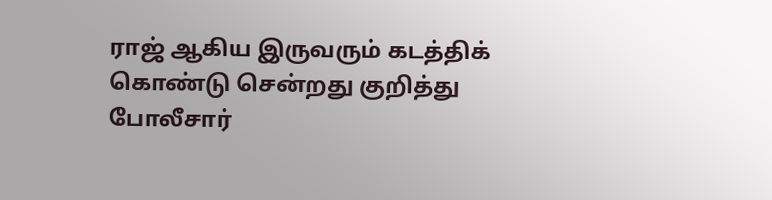ராஜ் ஆகிய இருவரும் கடத்திக் கொண்டு சென்றது குறித்து போலீசார்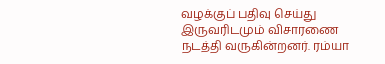வழக்குப் பதிவு செய்து இருவரிடமும் விசாரணை நடத்தி வருகின்றனர். ரம்யா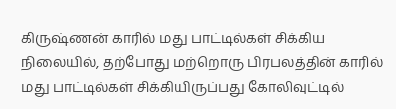கிருஷ்ணன் காரில் மது பாட்டில்கள் சிக்கிய நிலையில், தற்போது மற்றொரு பிரபலத்தின் காரில் மது பாட்டில்கள் சிக்கியிருப்பது கோலிவுட்டில்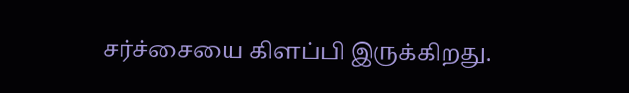சர்ச்சையை கிளப்பி இருக்கிறது.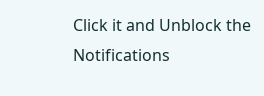Click it and Unblock the Notifications